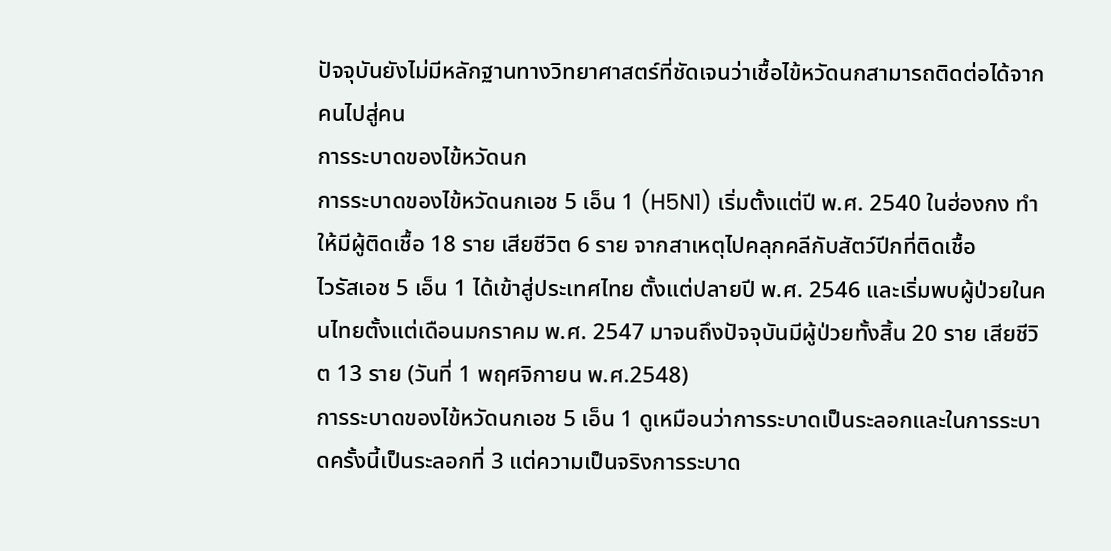ปัจจุบันยังไม่มีหลักฐานทางวิทยาศาสตร์ที่ชัดเจนว่าเชื้อไข้หวัดนกสามารถติดต่อได้จากคนไปสู่คน
การระบาดของไข้หวัดนก
การระบาดของไข้หวัดนกเอช 5 เอ็น 1 (H5N1) เริ่มตั้งแต่ปี พ.ศ. 2540 ในฮ่องกง ทำให้มีผู้ติดเชื้อ 18 ราย เสียชีวิต 6 ราย จากสาเหตุไปคลุกคลีกับสัตว์ปีกที่ติดเชื้อ
ไวรัสเอช 5 เอ็น 1 ได้เข้าสู่ประเทศไทย ตั้งแต่ปลายปี พ.ศ. 2546 และเริ่มพบผู้ป่วยในคนไทยตั้งแต่เดือนมกราคม พ.ศ. 2547 มาจนถึงปัจจุบันมีผู้ป่วยทั้งสิ้น 20 ราย เสียชีวิต 13 ราย (วันที่ 1 พฤศจิกายน พ.ศ.2548)
การระบาดของไข้หวัดนกเอช 5 เอ็น 1 ดูเหมือนว่าการระบาดเป็นระลอกและในการระบาดครั้งนี้เป็นระลอกที่ 3 แต่ความเป็นจริงการระบาด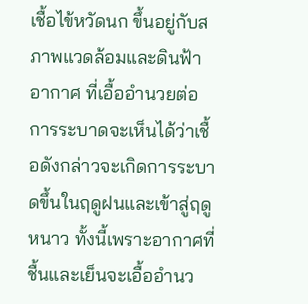เชื้อไข้หวัดนก ขึ้นอยู่กับสภาพแวดล้อมและดินฟ้าอากาศ ที่เอื้ออำนวยต่อการระบาดจะเห็นได้ว่าเชื้อดังกล่าวจะเกิดการระบาดขึ้นในฤดูฝนและเข้าสู่ฤดูหนาว ทั้งนี้เพราะอากาศที่ชื้นและเย็นจะเอื้ออำนว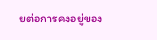ยต่อการคงอยู่ของ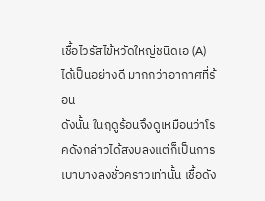เชื้อไวรัสไข้หวัดใหญ่ชนิดเอ (A) ได้เป็นอย่างดี มากกว่าอากาศที่ร้อน
ดังนั้น ในฤดูร้อนจึงดูเหมือนว่าโรคดังกล่าวได้สงบลงแต่ก็เป็นการเบาบางลงชั่วคราวเท่านั้น เชื้อดัง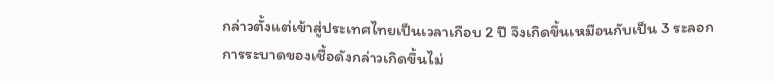กล่าวตั้งแต่เข้าสู่ประเทศไทยเป็นเวลาเกือบ 2 ปี จึงเกิดขึ้นเหมือนกับเป็น 3 ระลอก
การระบาดของเชื้อดังกล่าวเกิดขึ้นไม่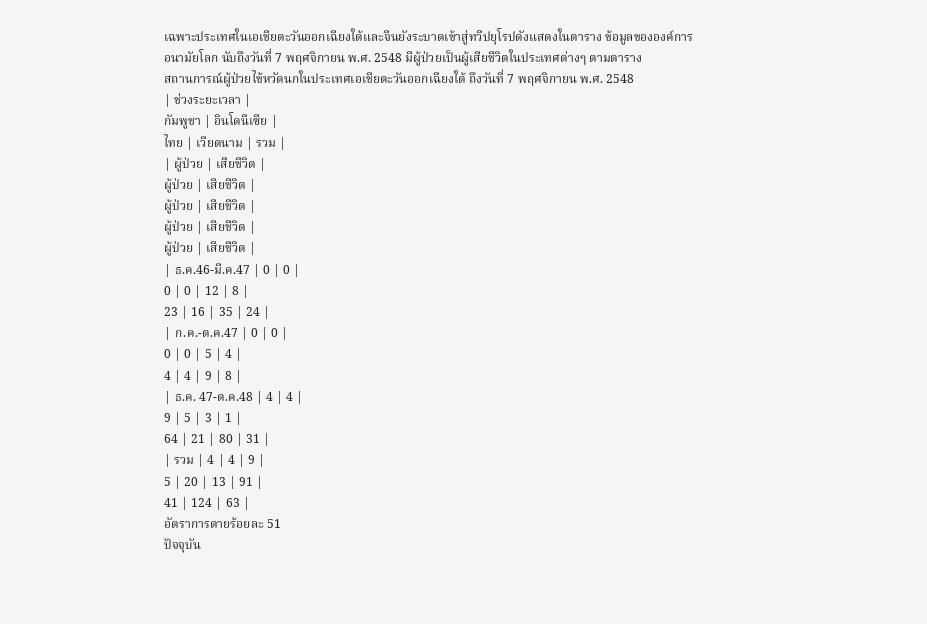เฉพาะประเทศในเอเชียตะวันออกเฉียงใต้และจีนยังระบาดเข้าสู่ทวีปยุโรปดังแสดงในตาราง ข้อมูลขององค์การอนามัยโลก นับถึงวันที่ 7 พฤศจิกายน พ.ศ. 2548 มีผู้ป่วยเป็นผู้เสียชีวิตในประเทศต่างๆ ตามตาราง
สถานการณ์ผู้ป่วยไข้หวัดนกในประเทศเอเชียตะวันออกเฉียงใต้ ถึงวันที่ 7 พฤศจิกายน พ.ศ. 2548
| ช่วงระยะเวลา |
กัมพูชา | อินโดนีเซีย |
ไทย | เวียดนาม | รวม |
| ผู้ป่วย | เสียชีวิต |
ผู้ป่วย | เสียชีวิต |
ผู้ป่วย | เสียชีวิต |
ผู้ป่วย | เสียชีวิต |
ผู้ป่วย | เสียชีวิต |
| ธ.ค.46-มี.ค.47 | 0 | 0 |
0 | 0 | 12 | 8 |
23 | 16 | 35 | 24 |
| ก.ค.-ต.ค.47 | 0 | 0 |
0 | 0 | 5 | 4 |
4 | 4 | 9 | 8 |
| ธ.ค. 47-ต.ค.48 | 4 | 4 |
9 | 5 | 3 | 1 |
64 | 21 | 80 | 31 |
| รวม | 4 | 4 | 9 |
5 | 20 | 13 | 91 |
41 | 124 | 63 |
อัตราการตายร้อยละ 51
ปัจจุบัน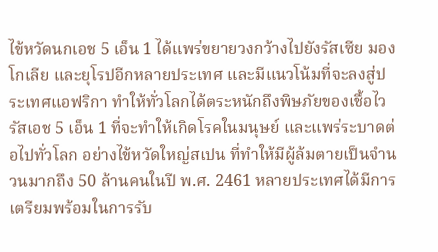ไข้หวัดนกเอช 5 เอ็น 1 ได้แพร่ขยายวงกว้างไปยังรัสเซีย มองโกเลีย และยุโรปอีกหลายประเทศ และมีแนวโน้มที่จะลงสู่ประเทศแอฟริกา ทำให้ทั่วโลกได้ตระหนักถึงพิษภัยของเชื้อไวรัสเอช 5 เอ็น 1 ที่จะทำให้เกิดโรคในมนุษย์ และแพร่ระบาดต่อไปทั่วโลก อย่างไข้หวัดใหญ่สเปน ที่ทำให้มีผู้ล้มตายเป็นจำนวนมากถึง 50 ล้านคนในปี พ.ศ. 2461 หลายประเทศได้มีการเตรียมพร้อมในการรับ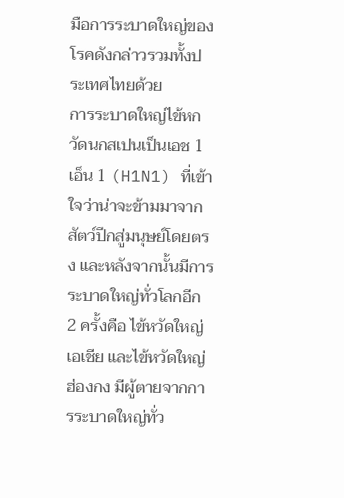มือการระบาดใหญ่ของโรคดังกล่าวรวมทั้งประเทศไทยด้วย
การระบาดใหญ่ไข้หกวัดนกสเปนเป็นเอช 1 เอ็น 1 (H1N1) ที่เข้าใจว่าน่าจะข้ามมาจากสัตว์ปีกสู่มนุษย์โดยตรง และหลังจากนั้นมีการระบาดใหญ่ทั่วโลกอีก 2 ครั้งคือ ไข้หวัดใหญ่เอเชีย และไข้หวัดใหญ่ฮ่องกง มีผู้ตายจากการระบาดใหญ่ทั่ว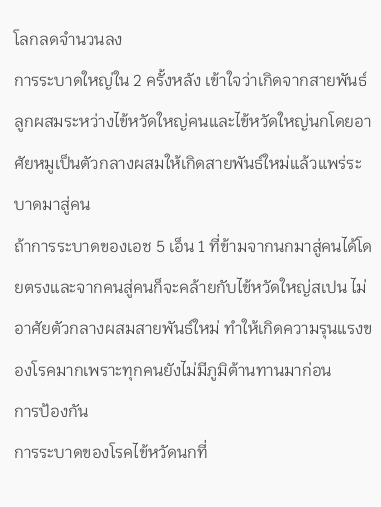โลกลดจำนวนลง
การระบาดใหญ่ใน 2 ครั้งหลัง เข้าใจว่าเกิดจากสายพันธ์ลูกผสมระหว่างไข้หวัดใหญ่คนและไข้หวัดใหญ่นกโดยอาศัยหมูเป็นตัวกลางผสมให้เกิดสายพันธ์ใหม่แล้วแพร่ระบาดมาสู่คน
ถ้าการระบาดของเอช 5 เอ็น 1 ที่ข้ามจากนกมาสู่คนได้โดยตรงและจากคนสู่คนก็จะคล้ายกับไข้หวัดใหญ่สเปน ไม่อาศัยตัวกลางผสมสายพันธ์ใหม่ ทำให้เกิดความรุนแรงของโรคมากเพราะทุกคนยังไม่มีภูมิต้านทานมาก่อน
การป้องกัน
การระบาดของโรคไข้หวัดนกที่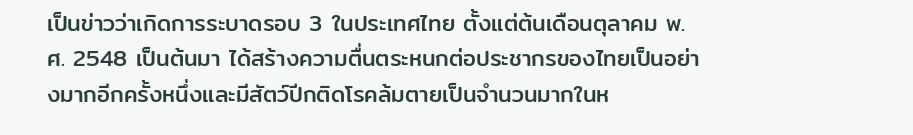เป็นข่าวว่าเกิดการระบาดรอบ 3 ในประเทศไทย ตั้งแต่ต้นเดือนตุลาคม พ.ศ. 2548 เป็นต้นมา ได้สร้างความตื่นตระหนกต่อประชากรของไทยเป็นอย่างมากอีกครั้งหนึ่งและมีสัตว์ปีกติดโรคล้มตายเป็นจำนวนมากในห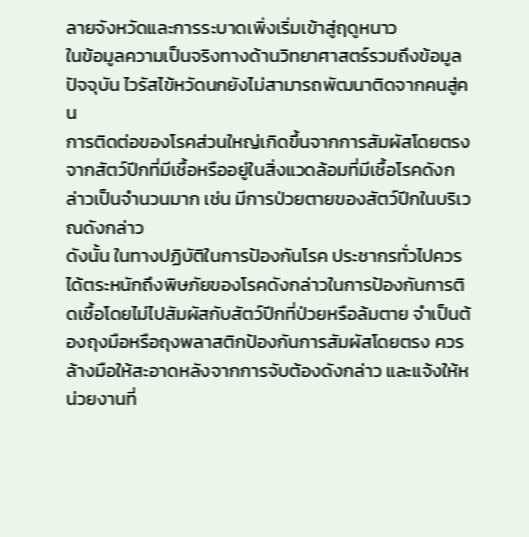ลายจังหวัดและการระบาดเพิ่งเริ่มเข้าสู่ฤดูหนาว
ในข้อมูลความเป็นจริงทางด้านวิทยาศาสตร์รวมถึงข้อมูลปัจจุบัน ไวรัสไข้หวัดนกยังไม่สามารถพัฒนาติดจากคนสู่คน
การติดต่อของโรคส่วนใหญ่เกิดขึ้นจากการสัมผัสโดยตรงจากสัตว์ปีกที่มีเชื้อหรืออยู่ในสิ่งแวดล้อมที่มีเชื้อโรคดังกล่าวเป็นจำนวนมาก เช่น มีการป่วยตายของสัตว์ปีกในบริเวณดังกล่าว
ดังนั้น ในทางปฏิบัติในการป้องกันโรค ประชากรทั่วไปควรได้ตระหนักถึงพิษภัยของโรคดังกล่าวในการป้องกันการติดเชื้อโดยไม่ไปสัมผัสกับสัตว์ปีกที่ป่วยหรือล้มตาย จำเป็นต้องถุงมือหรือถุงพลาสติกป้องกันการสัมผัสโดยตรง ควรล้างมือให้สะอาดหลังจากการจับต้องดังกล่าว และแจ้งให้หน่วยงานที่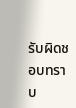รับผิดชอบทราบ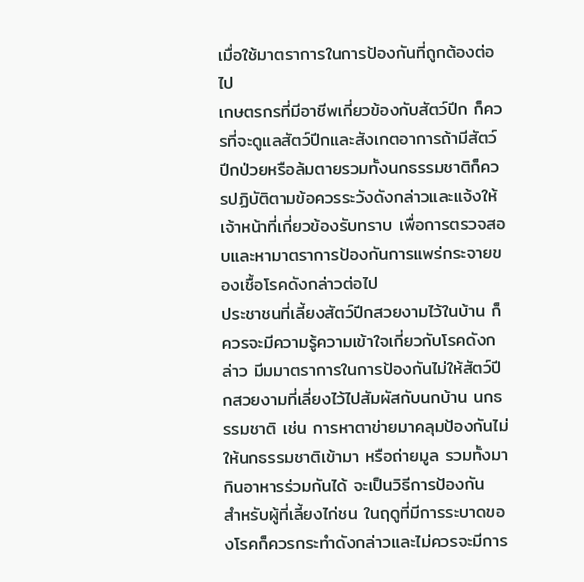เมื่อใช้มาตราการในการป้องกันที่ถูกต้องต่อไป
เกษตรกรที่มีอาชีพเกี่ยวข้องกับสัตว์ปีก ก็ควรที่จะดูแลสัตว์ปีกและสังเกตอาการถ้ามีสัตว์ปีกป่วยหรือล้มตายรวมทั้งนกธรรมชาติก็ควรปฏิบัติตามข้อควรระวังดังกล่าวและแจ้งให้เจ้าหน้าที่เกี่ยวข้องรับทราบ เพื่อการตรวจสอบและหามาตราการป้องกันการแพร่กระจายของเชื้อโรคดังกล่าวต่อไป
ประชาชนที่เลี้ยงสัตว์ปีกสวยงามไว้ในบ้าน ก็ควรจะมีความรู้ความเข้าใจเกี่ยวกับโรคดังกล่าว มีมมาตราการในการป้องกันไม่ให้สัตว์ปีกสวยงามที่เลี่ยงไว้ไปสัมผัสกับนกบ้าน นกธรรมชาติ เช่น การหาตาข่ายมาคลุมป้องกันไม่ให้นกธรรมชาติเข้ามา หรือถ่ายมูล รวมทั้งมากินอาหารร่วมกันได้ จะเป็นวิธีการป้องกัน
สำหรับผู้ที่เลี้ยงไก่ชน ในฤดูที่มีการระบาดของโรคก็ควรกระทำดังกล่าวและไม่ควรจะมีการ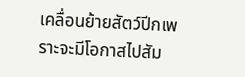เคลื่อนย้ายสัตว์ปีกเพราะจะมีโอกาสไปสัม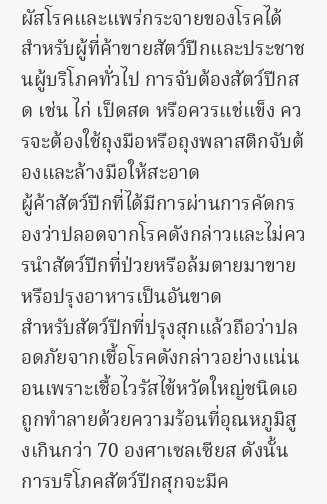ผัสโรคและแพร่กระจายของโรคได้
สำหรับผู้ที่ค้าขายสัตว์ปีกและประชาชนผู้บริโภคทั่วไป การจับต้องสัตว์ปีกสด เช่น ไก่ เป็ดสด หรือควรแช่แข็ง ควรจะต้องใช้ถุงมือหรือถุงพลาสติกจับต้องและล้างมือให้สะอาด
ผู้ค้าสัตว์ปีกที่ได้มีการผ่านการคัดกรองว่าปลอดจากโรคดังกล่าวและไม่ควรนำสัตว์ปีกที่ป่วยหรือล้มตายมาขายหรือปรุงอาหารเป็นอันขาด
สำหรับสัตว์ปีกที่ปรุงสุกแล้วถือว่าปลอดภัยจากเชื้อโรคดังกล่าวอย่างแน่นอนเพราะเชื้อไวรัสไข้หวัดใหญ่ชนิดเอถูกทำลายด้วยความร้อนที่อุณหภูมิสูงเกินกว่า 70 องศาเซลเซียส ดังนั้น การบริโภคสัตว์ปีกสุกจะมีค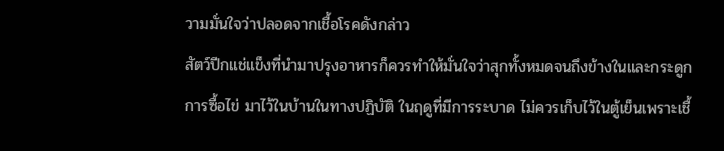วามมั่นใจว่าปลอดจากเชื้อโรคดังกล่าว
สัตว์ปีกแช่แข็งที่นำมาปรุงอาหารก็ควรทำให้มั่นใจว่าสุกทั้งหมดจนถึงข้างในและกระดูก
การซื้อไข่ มาไว้ในบ้านในทางปฏิบัติ ในฤดูที่มีการระบาด ไม่ควรเก็บไว้ในตู้เย็นเพราะเชื้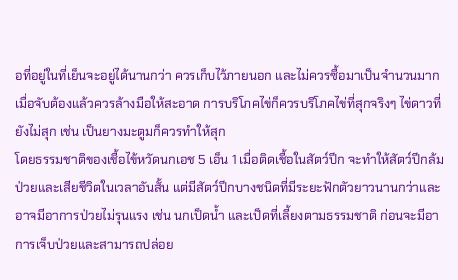อที่อยู่ในที่เย็นจะอยู่ได้นานกว่า ควรเก็บไว้ภายนอก และไม่ควรซื้อมาเป็นจำนวนมาก เมื่อจับต้องแล้วควรล้างมือให้สะอาด การบริโภคไข่ก็ควรบริโภคไข่ที่สุกจริงๆ ไข่ดาวที่ยังไม่สุก เช่น เป็นยางมะตูมก็ควรทำให้สุก
โดยธรรมชาติของเชื้อไข้หวัดนกเอช 5 เอ็น 1 เมื่อติดเชื้อในสัตว์ปีก จะทำให้สัตว์ปีกล้มป่วยและเสียชีวิตในเวลาอันสั้น แต่มีสัตว์ปีกบางชนิดที่มีระยะฟักตัวยาวนานกว่าและอาจมีอาการป่วยไม่รุนแรง เช่น นกเป็ดน้ำ และเป็ดที่เลี้ยงตามธรรมชาติ ก่อนจะมีอาการเจ็บป่วยและสามารถปล่อย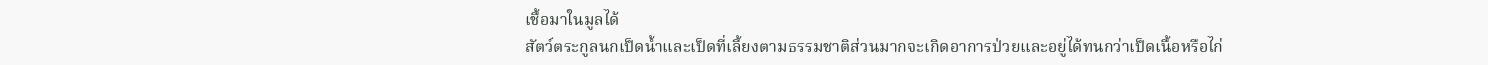เชื้อมาในมูลได้
สัตว์ตระกูลนกเป็ดน้ำและเป็ดที่เลี้ยงตามธรรมชาติส่วนมากจะเกิดอาการป่วยและอยู่ได้ทนกว่าเป็ดเนื้อหรือไก่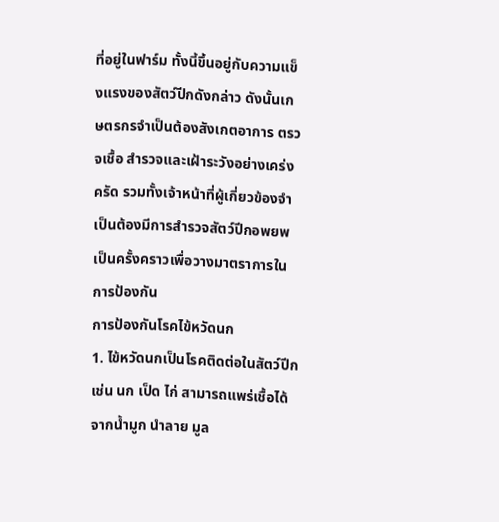ที่อยู่ในฟาร์ม ทั้งนี้ขึ้นอยู่กับความแข็งแรงของสัตว์ปีกดังกล่าว ดังนั้นเกษตรกรจำเป็นต้องสังเกตอาการ ตรวจเชื้อ สำรวจและเฝ้าระวังอย่างเคร่งครัด รวมทั้งเจ้าหน้าที่ผู้เกี่ยวข้องจำเป็นต้องมีการสำรวจสัตว์ปีกอพยพเป็นครั้งคราวเพื่อวางมาตราการในการป้องกัน
การป้องกันโรคไข้หวัดนก
1. ไข้หวัดนกเป็นโรคติดต่อในสัตว์ปีก เช่น นก เป็ด ไก่ สามารถแพร่เชื้อได้จากน้ำมูก นำลาย มูล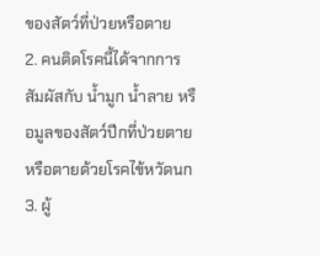ของสัตว์ที่ป่วยหรือตาย
2. คนติดโรคนี้ได้จากการสัมผัสกับ น้ำมูก น้ำลาย หรือมูลของสัตว์ปีกที่ป่วยตายหรือตายด้วยโรคไข้หวัดนก
3. ผู้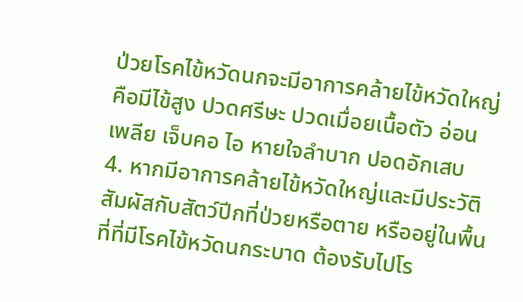ป่วยโรคไข้หวัดนกจะมีอาการคล้ายไข้หวัดใหญ่ คือมีไข้สูง ปวดศรีษะ ปวดเมื่อยเนื้อตัว อ่อนเพลีย เจ็บคอ ไอ หายใจลำบาก ปอดอักเสบ
4. หากมีอาการคล้ายไข้หวัดใหญ่และมีประวัติสัมผัสกับสัตว์ปีกที่ป่วยหรือตาย หรืออยู่ในพื้นที่ที่มีโรคไข้หวัดนกระบาด ต้องรับไปโร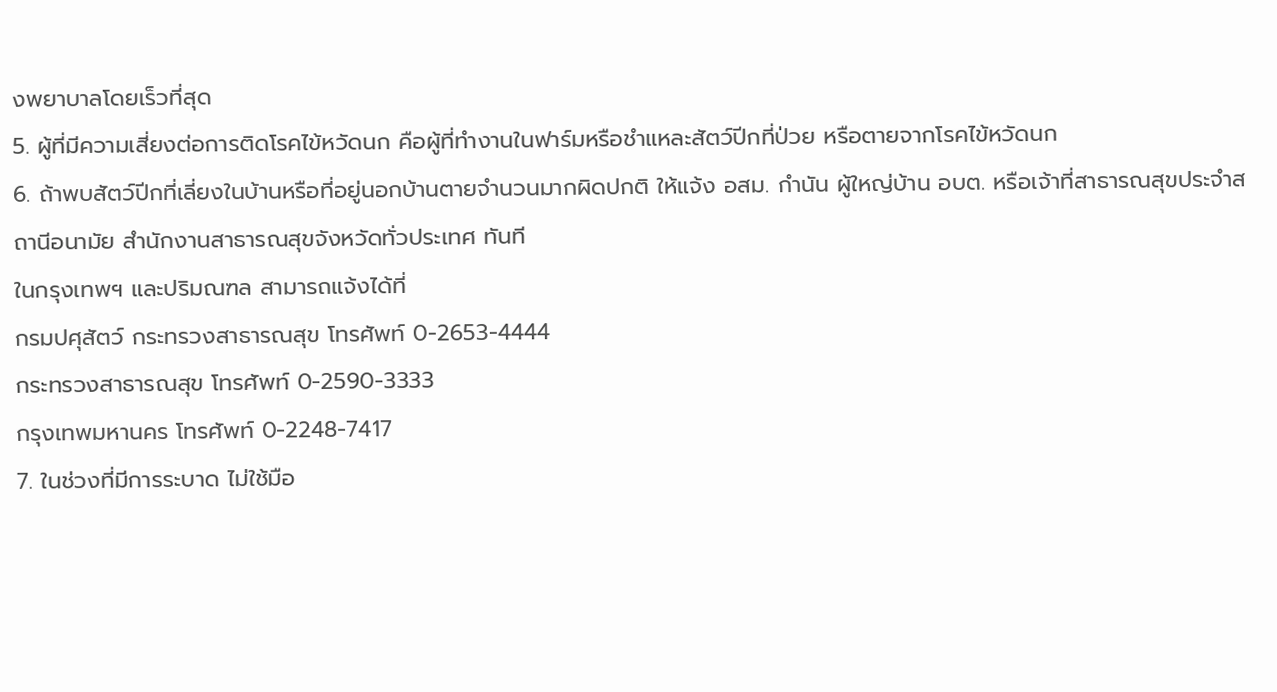งพยาบาลโดยเร็วที่สุด
5. ผู้ที่มีความเสี่ยงต่อการติดโรคไข้หวัดนก คือผู้ที่ทำงานในฟาร์มหรือชำแหละสัตว์ปีกที่ป่วย หรือตายจากโรคไข้หวัดนก
6. ถ้าพบสัตว์ปีกที่เลี่ยงในบ้านหรือที่อยู่นอกบ้านตายจำนวนมากผิดปกติ ให้แจ้ง อสม. กำนัน ผู้ใหญ่บ้าน อบต. หรือเจ้าที่สาธารณสุขประจำสถานีอนามัย สำนักงานสาธารณสุขจังหวัดทั่วประเทศ ทันที
ในกรุงเทพฯ และปริมณฑล สามารถแจ้งได้ที่
กรมปศุสัตว์ กระทรวงสาธารณสุข โทรศัพท์ 0-2653-4444
กระทรวงสาธารณสุข โทรศัพท์ 0-2590-3333
กรุงเทพมหานคร โทรศัพท์ 0-2248-7417
7. ในช่วงที่มีการระบาด ไม่ใช้มือ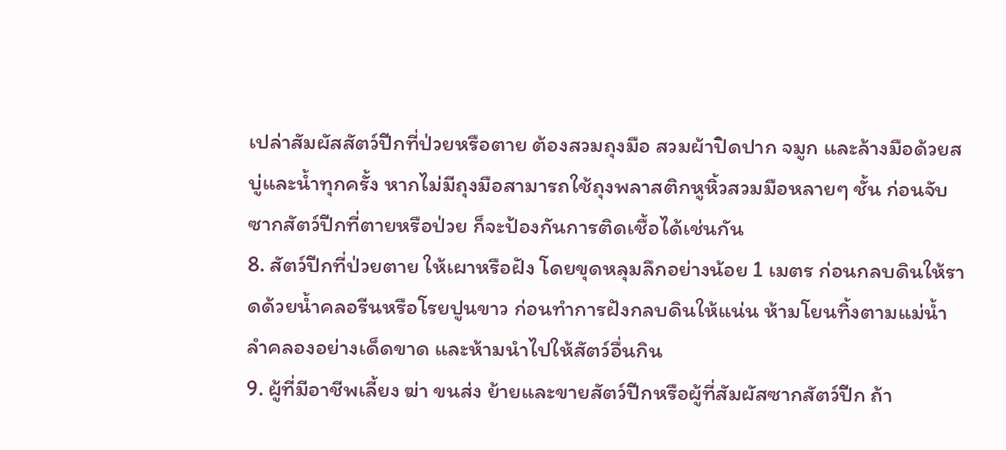เปล่าสัมผัสสัตว์ปีกที่ป่วยหรือตาย ต้องสวมถุงมือ สวมผ้าปิดปาก จมูก และล้างมือด้วยสบู่และน้ำทุกครั้ง หากไม่มีถุงมือสามารถใช้ถุงพลาสติกหูหิ้วสวมมือหลายๆ ชั้น ก่อนจับซากสัตว์ปีกที่ตายหรือป่วย ก็จะป้องกันการติดเชื้อได้เช่นกัน
8. สัตว์ปีกที่ป่วยตาย ให้เผาหรือฝัง โดยขุดหลุมลึกอย่างน้อย 1 เมตร ก่อนกลบดินให้ราดด้วยน้ำคลอรีนหรือโรยปูนขาว ก่อนทำการฝังกลบดินให้แน่น ห้ามโยนทิ้งตามแม่น้ำลำคลองอย่างเด็ดขาด และห้ามนำไปให้สัตว์อื่นกิน
9. ผู้ที่มีอาชีพเลี้ยง ฆ่า ขนส่ง ย้ายและขายสัตว์ปีกหรือผู้ที่สัมผัสซากสัตว์ปีก ถ้า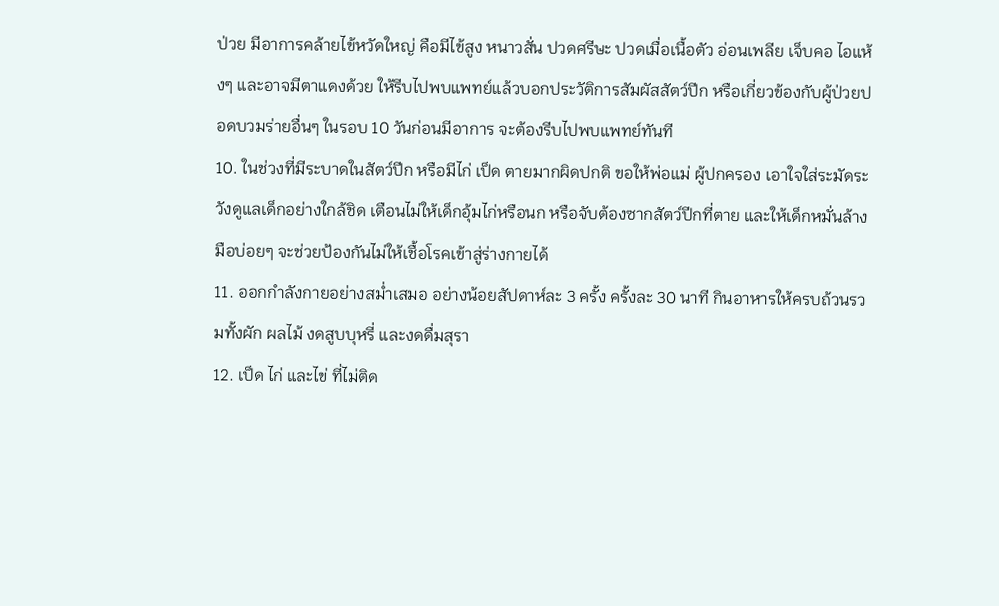ป่วย มีอาการคล้ายไข้หวัดใหญ่ คือมีไข้สูง หนาวสั่น ปวดศรีษะ ปวดเมื่อเนื้อตัว อ่อนเพลีย เจ็บคอ ไอแห้งๆ และอาจมีตาแดงด้วย ให้รีบไปพบแพทย์แล้วบอกประวัติการสัมผัสสัตว์ปีก หรือเกี่ยวข้องกับผู้ป่วยปอดบวมร่ายอื่นๆ ในรอบ 10 วันก่อนมีอาการ จะต้องรีบไปพบแพทย์ทันที
10. ในช่วงที่มีระบาดในสัตว์ปีก หรือมีไก่ เป็ด ตายมากผิดปกติ ขอให้พ่อแม่ ผู้ปกครอง เอาใจใส่ระมัดระวังดูแลเด็กอย่างใกล้ชิด เตือนไม่ให้เด็กอุ้มไก่หรือนก หรือจับต้องซากสัตว์ปีกที่ตาย และให้เด็กหมั่นล้างมือบ่อยๆ จะช่วยป้องกันไม่ให้เชื้อโรคเข้าสู่ร่างกายได้
11. ออกกำลังกายอย่างสม่ำเสมอ อย่างน้อยสัปดาห์ละ 3 ครั้ง ครั้งละ 30 นาที กินอาหารให้ครบถ้วนรวมทั้งผัก ผลไม้ งดสูบบุหรี่ และงดดื่มสุรา
12. เป็ด ไก่ และไข่ ที่ไม่ติด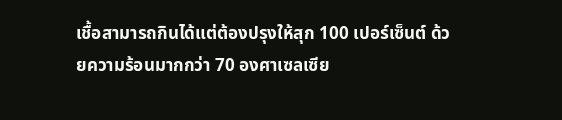เชื้อสามารถกินได้แต่ต้องปรุงให้สุก 100 เปอร์เซ็นต์ ด้วยความร้อนมากกว่า 70 องศาเซลเซีย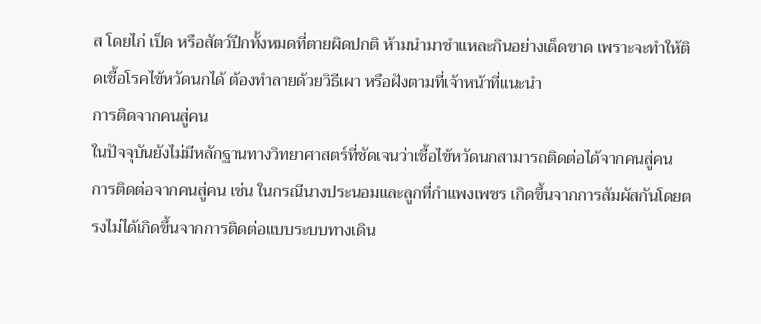ส โดยไก่ เป็ด หรือสัตว์ปีกทั้งหมดที่ตายผิดปกติ ห้ามนำมาชำแหละกินอย่างเด็ดขาด เพราะจะทำให้ติดเชื้อโรคไข้หวัดนกได้ ต้องทำลายด้วยวิธีเผา หรือฝังตามที่เจ้าหน้าที่แนะนำ
การติดจากคนสู่คน
ในปัจจุบันยังไม่มีหลักฐานทางวิทยาศาสตร์ที่ชัดเจนว่าเชื้อไข้หวัดนกสามารถติดต่อได้จากคนสู่คน
การติดต่อจากคนสู่คน เช่น ในกรณีนางประนอมและลูกที่กำแพงเพชร เกิดขึ้นจากการสัมผัสกันโดยตรงไม่ได้เกิดขึ้นจากการติดต่อแบบระบบทางเดิน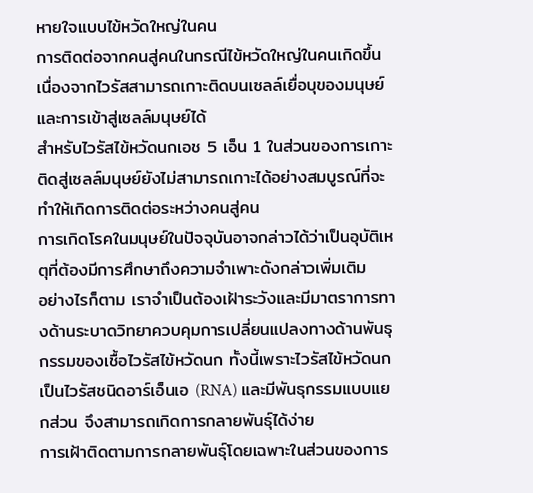หายใจแบบไข้หวัดใหญ่ในคน
การติดต่อจากคนสู่คนในกรณีไข้หวัดใหญ่ในคนเกิดขึ้นเนื่องจากไวรัสสามารถเกาะติดบนเซลล์เยื่อบุของมนุษย์และการเข้าสู่เซลล์มนุษย์ได้
สำหรับไวรัสไข้หวัดนกเอช 5 เอ็น 1 ในส่วนของการเกาะติดสู่เซลล์มนุษย์ยังไม่สามารถเกาะได้อย่างสมบูรณ์ที่จะทำให้เกิดการติดต่อระหว่างคนสู่คน
การเกิดโรคในมนุษย์ในปัจจุบันอาจกล่าวได้ว่าเป็นอุบัติเหตุที่ต้องมีการศึกษาถึงความจำเพาะดังกล่าวเพิ่มเติม
อย่างไรก็ตาม เราจำเป็นต้องเฝ้าระวังและมีมาตราการทางด้านระบาดวิทยาควบคุมการเปลี่ยนแปลงทางด้านพันธุกรรมของเชื้อไวรัสไข้หวัดนก ทั้งนี้เพราะไวรัสไข้หวัดนกเป็นไวรัสชนิดอาร์เอ็นเอ (RNA) และมีพันธุกรรมแบบแยกส่วน จึงสามารถเกิดการกลายพันธุ์ได้ง่าย
การเฝ้าติดตามการกลายพันธุ์โดยเฉพาะในส่วนของการ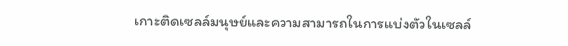เกาะติดเซลล์มนุษย์และความสามารถในการแบ่งตัวในเซลล์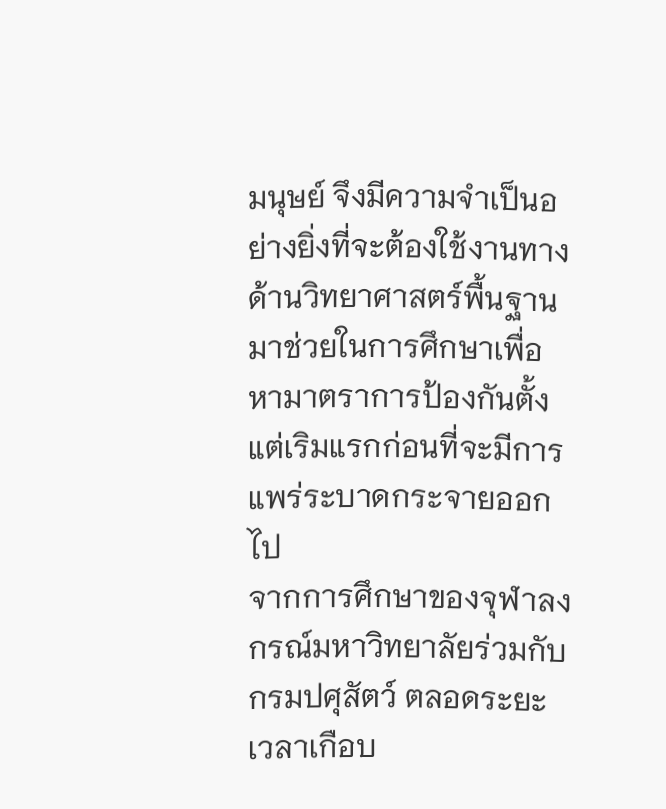มนุษย์ จึงมีความจำเป็นอย่างยิ่งที่จะต้องใช้งานทางด้านวิทยาศาสตร์พื้นฐานมาช่วยในการศึกษาเพื่อหามาตราการป้องกันตั้งแต่เริมแรกก่อนที่จะมีการแพร่ระบาดกระจายออกไป
จากการศึกษาของจุฬาลงกรณ์มหาวิทยาลัยร่วมกับกรมปศุสัตว์ ตลอดระยะเวลาเกือบ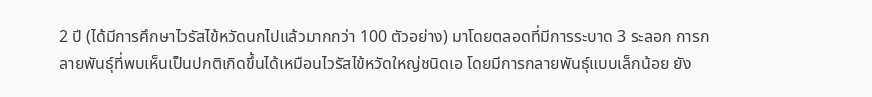2 ปี (ได้มีการศึกษาไวรัสไข้หวัดนกไปแล้วมากกว่า 100 ตัวอย่าง) มาโดยตลอดที่มีการระบาด 3 ระลอก การกลายพันธุ์ที่พบเห็นเป็นปกติเกิดขึ้นได้เหมือนไวรัสไข้หวัดใหญ่ชนิดเอ โดยมีการกลายพันธุ์แบบเล็กน้อย ยัง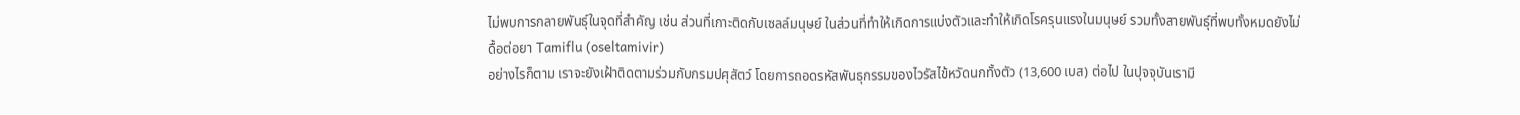ไม่พบการกลายพันธุ์ในจุดที่สำคัญ เช่น ส่วนที่เกาะติดกับเซลล์มนุษย์ ในส่วนที่ทำให้เกิดการแบ่งตัวและทำให้เกิดโรครุนแรงในมนุษย์ รวมทั้งสายพันธุ์ที่พบทั้งหมดยังไม่ดื้อต่อยา Tamiflu (oseltamivir)
อย่างไรก็ตาม เราจะยังเฝ้าติดตามร่วมกับกรมปศุสัตว์ โดยการถอดรหัสพันธุกรรมของไวรัสไข้หวัดนกทั้งตัว (13,600 เบส) ต่อไป ในปุจจุบันเรามี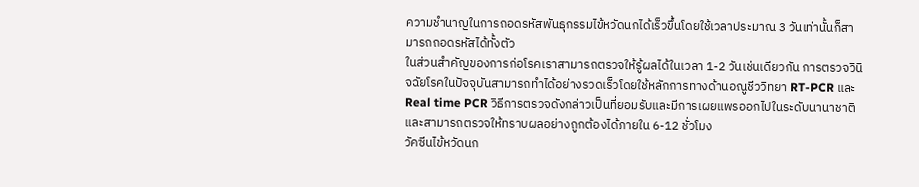ความชำนาญในการถอดรหัสพันธุกรรมไข้หวัดนกได้เร็วขึ้นโดยใช้เวลาประมาณ 3 วันเท่านั้นก็สามารถถอดรหัสได้ทั้งตัว
ในส่วนสำคัญของการก่อโรคเราสามารถตรวจให้รู้ผลได้ในเวลา 1-2 วันเช่นเดียวกัน การตรวจวินิจฉัยโรคในปัจจุบันสามารถทำได้อย่างรวดเร็วโดยใช้หลักการทางด้านอณูชีววิทยา RT-PCR และ Real time PCR วิธีการตรวจดังกล่าวเป็นที่ยอมรับและมีการเผยแพรออกไปในระดับนานาชาติ และสามารถตรวจให้ทราบผลอย่างถูกต้องได้ภายใน 6-12 ชั่วโมง
วัคซีนไข้หวัดนก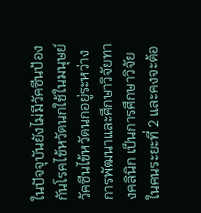ในปัจจุบันยังไม่มีวัคซีนป้องกันโรคไข้หวัดนกใช้ในมนุษย์
วัคซีนไข้หวัดนกอยู่ระหว่างการพัฒนาและศึกษาวิจัยทางคลินิก เป็นการศึกษาวิจัยในคนระยะที่ 2 และคงจะต้อ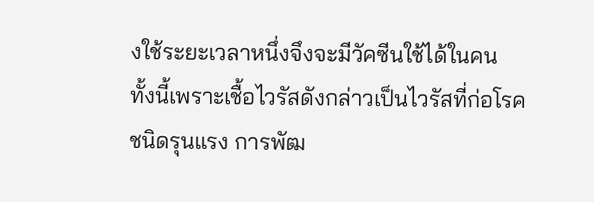งใช้ระยะเวลาหนึ่งจึงจะมีวัคซีนใช้ได้ในคน ทั้งนี้เพราะเชื้อไวรัสดังกล่าวเป็นไวรัสที่ก่อโรคชนิดรุนแรง การพัฒ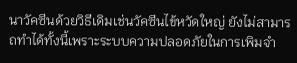นาวัคซีนด้วยวิธีเดิมเช่นวัคซีนไข้หวัดใหญ่ ยังไม่สามารถทำได้ทั้งนี้เพราะระบบความปลอดภัยในการเพิมจำ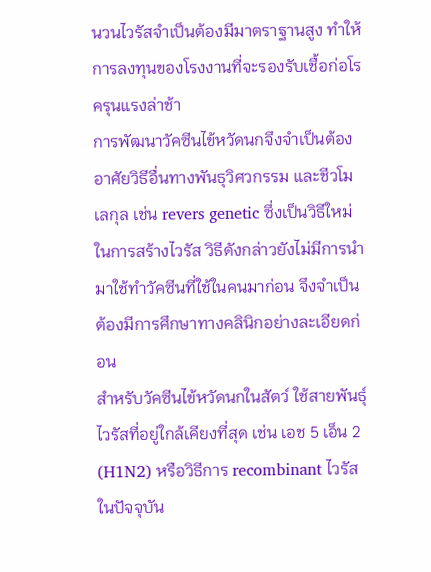นวนไวรัสจำเป็นต้องมีมาตราฐานสูง ทำให้การลงทุนของโรงงานที่จะรองรับเชื้อก่อโรครุนแรงล่าช้า
การพัฒนาวัคซีนไข้หวัดนกจึงจำเป็นต้องอาศัยวิธีอื่นทางพันธุวิศวกรรม และชีวโมเลกุล เช่น revers genetic ซึ่งเป็นวิธีใหม่ในการสร้างไวรัส วิธีดังกล่าวยังไม่มีการนำมาใช้ทำวัคซีนที่ใช้ในคนมาก่อน จึงจำเป็นต้องมีการศึกษาทางคลินิกอย่างละเอียดก่อน
สำหรับวัคซีนไข้หวัดนกในสัตว์ ใช้สายพันธุ์ไวรัสที่อยู่ใกล้เคียงที่สุด เช่น เอช 5 เอ็น 2 (H1N2) หรือวิธีการ recombinant ไวรัสในปัจจุบัน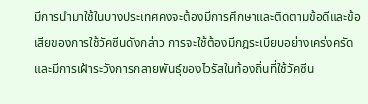มีการนำมาใช้ในบางประเทศคงจะต้องมีการศึกษาและติดตามข้อดีและข้อเสียของการใช้วัคซีนดังกล่าว การจะใช้ต้องมีกฎระเบียบอย่างเคร่งครัด และมีการเฝ้าระวังการกลายพันธุ์ของไวรัสในท้องถิ่นที่ใช้วัคซีน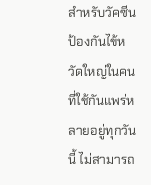สำหรับวัคซีนป้องกันไข้หวัดใหญ่ในคนที่ใช้กันแพร่หลายอยู่ทุกวันนี้ ไม่สามารถ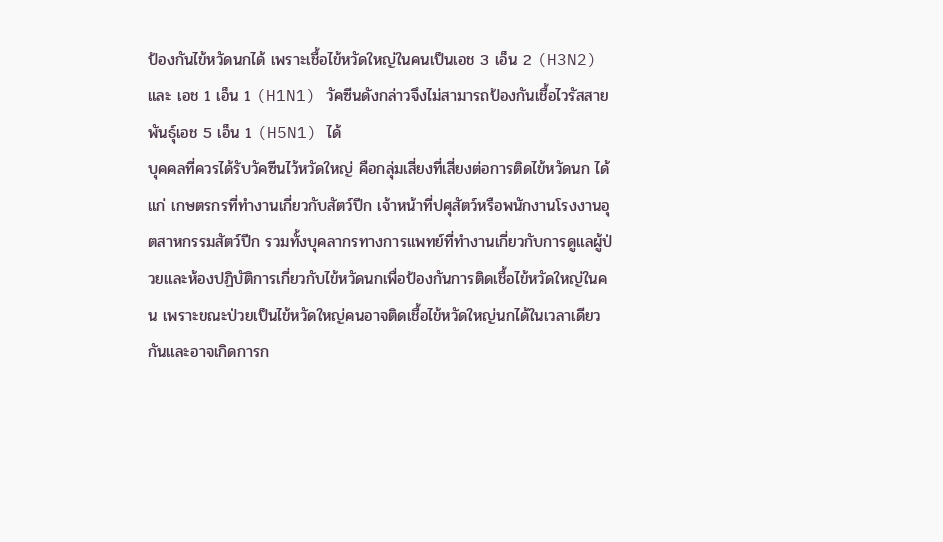ป้องกันไข้หวัดนกได้ เพราะเชื้อไข้หวัดใหญ่ในคนเป็นเอช 3 เอ็น 2 (H3N2) และ เอช 1 เอ็น 1 (H1N1) วัคซีนดังกล่าวจึงไม่สามารถป้องกันเชื้อไวรัสสายพันธุ์เอช 5 เอ็น 1 (H5N1) ได้
บุคคลที่ควรได้รับวัคซีนไว้หวัดใหญ่ คือกลุ่มเสี่ยงที่เสี่ยงต่อการติดไข้หวัดนก ได้แก่ เกษตรกรที่ทำงานเกี่ยวกับสัตว์ปีก เจ้าหน้าที่ปศุสัตว์หรือพนักงานโรงงานอุตสาหกรรมสัตว์ปีก รวมทั้งบุคลากรทางการแพทย์ที่ทำงานเกี่ยวกับการดูแลผู้ป่วยและห้องปฏิบัติการเกี่ยวกับไข้หวัดนกเพื่อป้องกันการติดเชื้อไข้หวัดใหญ่ในคน เพราะขณะป่วยเป็นไข้หวัดใหญ่คนอาจติดเชื้อไข้หวัดใหญ่นกได้ในเวลาเดียวกันและอาจเกิดการก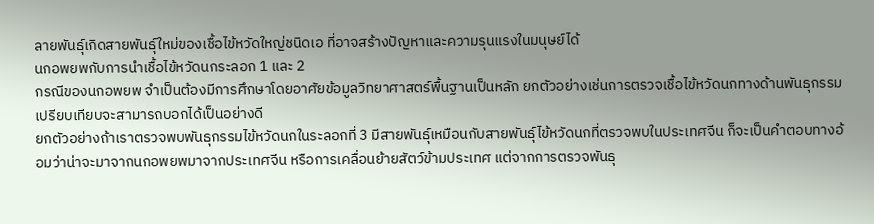ลายพันธุ์เกิดสายพันธุ์ใหม่ของเชื้อไข้หวัดใหญ่ชนิดเอ ที่อาจสร้างปัญหาและความรุนแรงในมนุษย์ได้
นกอพยพกับการนำเชื้อไข้หวัดนกระลอก 1 และ 2
กรณีของนกอพยพ จำเป็นต้องมีการศึกษาโดยอาศัยข้อมูลวิทยาศาสตร์พื้นฐานเป็นหลัก ยกตัวอย่างเช่นการตรวจเชื้อไข้หวัดนกทางด้านพันธุกรรมเปรียบเทียบจะสามารถบอกได้เป็นอย่างดี
ยกตัวอย่างถ้าเราตรวจพบพันธุกรรมไข้หวัดนกในระลอกที่ 3 มีสายพันธุ์เหมือนกับสายพันธุ์ไข้หวัดนกที่ตรวจพบในประเทศจีน ก็จะเป็นคำตอบทางอ้อมว่าน่าจะมาจากนกอพยพมาจากประเทศจีน หรือการเคลื่อนย้ายสัตว์ข้ามประเทศ แต่จากการตรวจพันธุ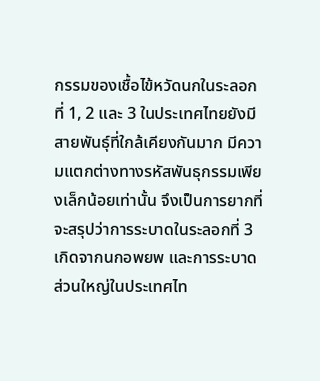กรรมของเชื้อไข้หวัดนกในระลอกที่ 1, 2 และ 3 ในประเทศไทยยังมีสายพันธุ์ที่ใกล้เคียงกันมาก มีความแตกต่างทางรหัสพันธุกรรมเพียงเล็กน้อยเท่านั้น จึงเป็นการยากที่จะสรุปว่าการระบาดในระลอกที่ 3 เกิดจากนกอพยพ และการระบาดส่วนใหญ่ในประเทศไท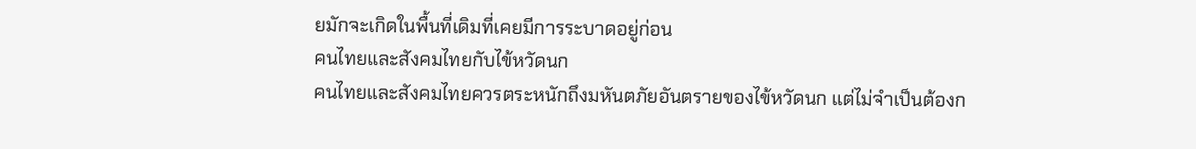ยมักจะเกิดในพื้นที่เดิมที่เคยมีการระบาดอยู่ก่อน
คนไทยและสังคมไทยกับไข้หวัดนก
คนไทยและสังคมไทยควรตระหนักถึงมหันตภัยอันตรายของไข้หวัดนก แต่ไม่จำเป็นต้องก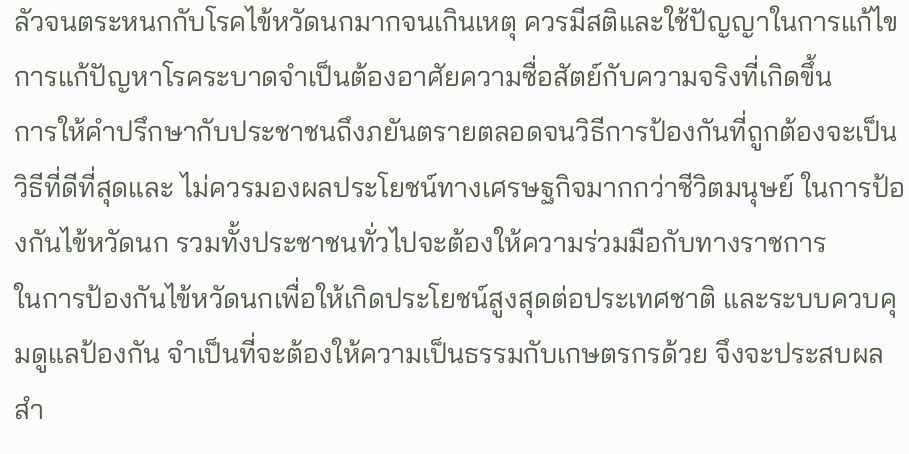ลัวจนตระหนกกับโรคไข้หวัดนกมากจนเกินเหตุ ควรมีสติและใช้ปัญญาในการแก้ไข
การแก้ปัญหาโรคระบาดจำเป็นต้องอาศัยความซื่อสัตย์กับความจริงที่เกิดขึ้น
การให้คำปรึกษากับประชาชนถึงภยันตรายตลอดจนวิธีการป้องกันที่ถูกต้องจะเป็นวิธีที่ดีที่สุดและ ไม่ควรมองผลประโยชน์ทางเศรษฐกิจมากกว่าชีวิตมนุษย์ ในการป้องกันไข้หวัดนก รวมทั้งประชาชนทั่วไปจะต้องให้ความร่วมมือกับทางราชการ
ในการป้องกันไข้หวัดนกเพื่อให้เกิดประโยชน์สูงสุดต่อประเทศชาติ และระบบควบคุมดูแลป้องกัน จำเป็นที่จะต้องให้ความเป็นธรรมกับเกษตรกรด้วย จึงจะประสบผลสำ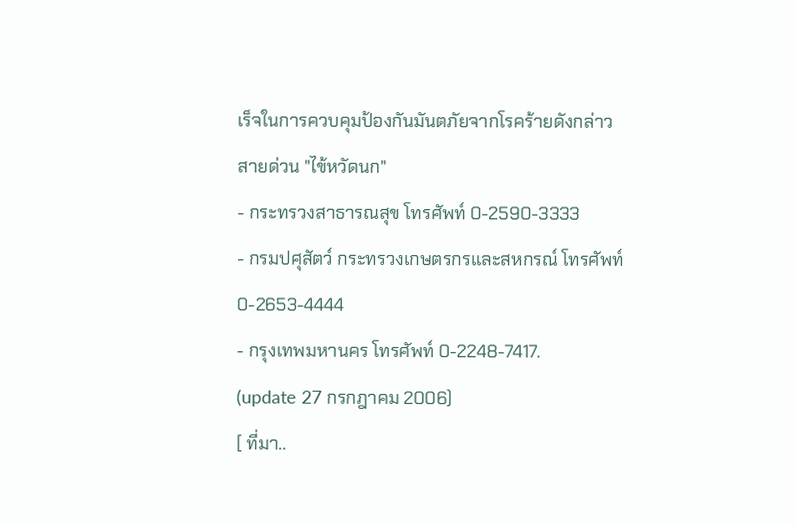เร็จในการควบคุมป้องกันมันตภัยจากโรคร้ายดังกล่าว
สายด่วน "ไข้หวัดนก"
- กระทรวงสาธารณสุข โทรศัพท์ 0-2590-3333
- กรมปศุสัตว์ กระทรวงเกษตรกรและสหกรณ์ โทรศัพท์ 0-2653-4444
- กรุงเทพมหานคร โทรศัพท์ 0-2248-7417.
(update 27 กรกฎาคม 2006)
[ ที่มา..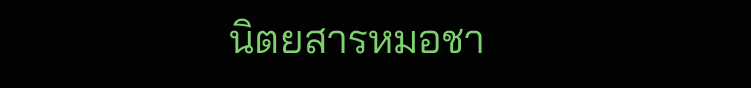นิตยสารหมอชา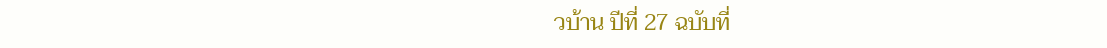วบ้าน ปีที่ 27 ฉบับที่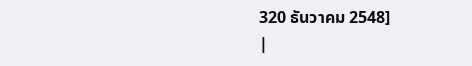320 ธันวาคม 2548]
|